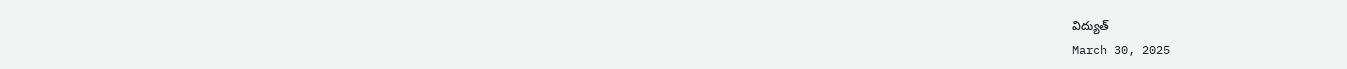విద్యుత్
March 30, 2025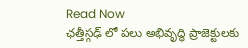Read Now
ఛత్తీస్గఢ్ లో పలు అభివృద్ధి ప్రాజెక్టులకు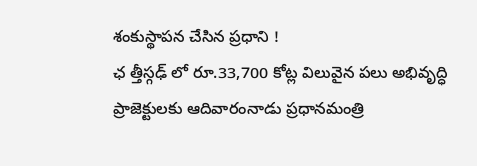శంకుస్థాపన చేసిన ప్రధాని !
ఛ త్తీస్గఢ్ లో రూ.33,700 కోట్ల విలువైన పలు అభివృద్ధి ప్రాజెక్టులకు ఆదివారంనాడు ప్రధానమంత్రి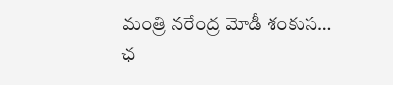మంత్రి నరేంద్ర మోడీ శంకుస…
ఛ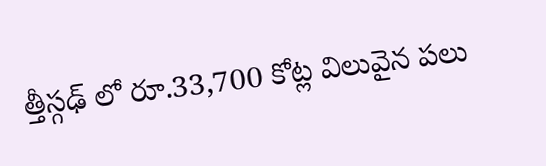త్తీస్గఢ్ లో రూ.33,700 కోట్ల విలువైన పలు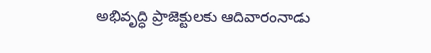అభివృద్ధి ప్రాజెక్టులకు ఆదివారంనాడు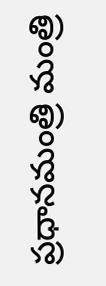ప్రధానమంత్రి మంత్రి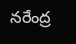నరేంద్ర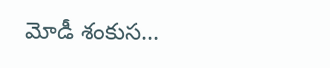మోడీ శంకుస…